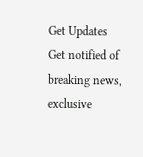Get Updates
Get notified of breaking news, exclusive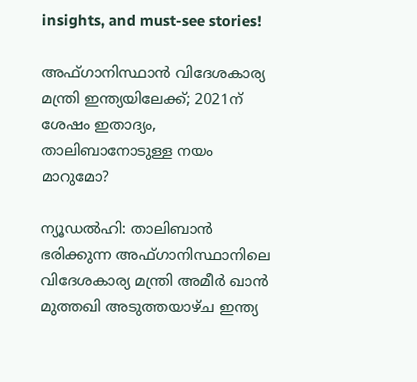insights, and must-see stories!

അഫ്‌ഗാനിസ്ഥാൻ വിദേശകാര്യ മന്ത്രി ഇന്ത്യയിലേക്ക്; 2021ന് ശേഷം ഇതാദ്യം, താലിബാനോടുള്ള നയം മാറുമോ?

ന്യൂഡൽഹി: താലിബാൻ ഭരിക്കുന്ന അഫ്‌ഗാനിസ്ഥാനിലെ വിദേശകാര്യ മന്ത്രി അമീർ ഖാൻ മുത്തഖി അടുത്തയാഴ്‌ച ഇന്ത്യ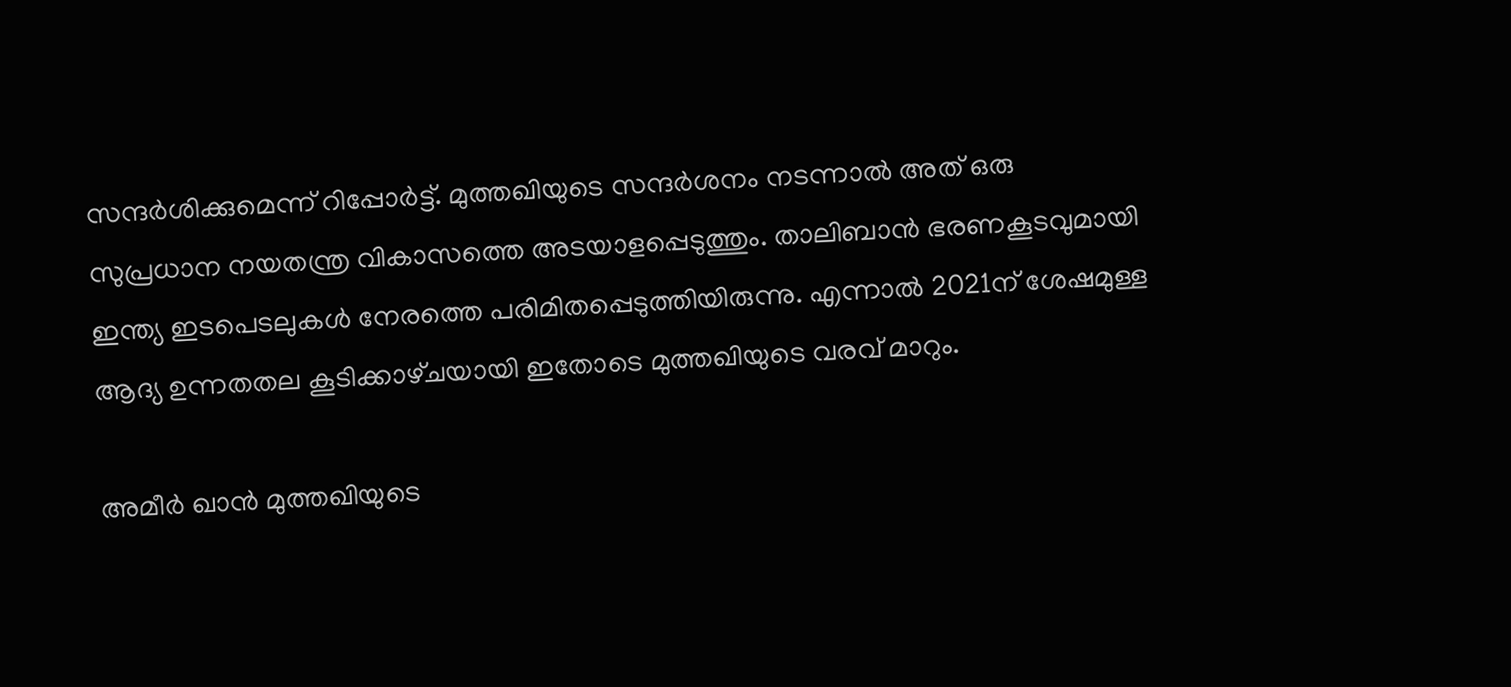സന്ദർശിക്കുമെന്ന് റിപ്പോർട്ട്. മുത്തഖിയുടെ സന്ദർശനം നടന്നാൽ അത് ഒരു സുപ്രധാന നയതന്ത്ര വികാസത്തെ അടയാളപ്പെടുത്തും. താലിബാൻ ഭരണകൂടവുമായി ഇന്ത്യ ഇടപെടലുകൾ നേരത്തെ പരിമിതപ്പെടുത്തിയിരുന്നു. എന്നാൽ 2021ന് ശേഷമുള്ള ആദ്യ ഉന്നതതല കൂടിക്കാഴ്‌ചയായി ഇതോടെ മുത്തഖിയുടെ വരവ് മാറും.

അമീർ ഖാൻ മുത്തഖിയുടെ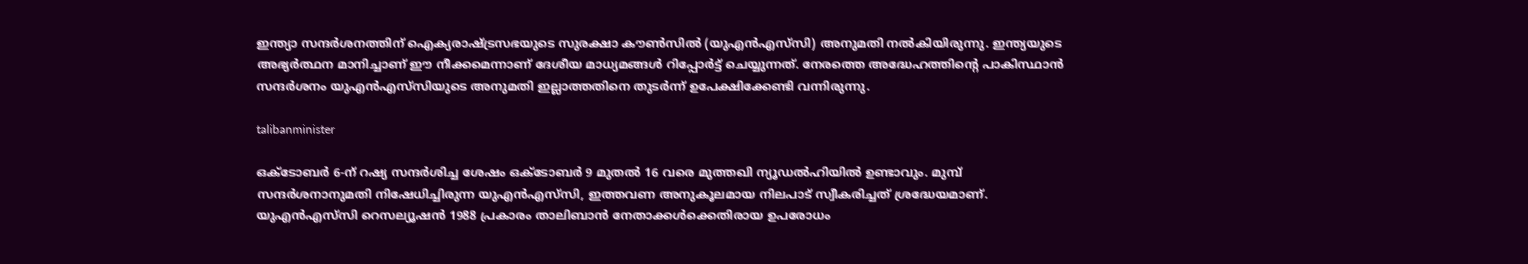ഇന്ത്യാ സന്ദർശനത്തിന് ഐക്യരാഷ്ട്രസഭയുടെ സുരക്ഷാ കൗൺസിൽ (യുഎൻഎസ്‌സി) അനുമതി നൽകിയിരുന്നു. ഇന്ത്യയുടെ അഭ്യർത്ഥന മാനിച്ചാണ് ഈ നീക്കമെന്നാണ് ദേശീയ മാധ്യമങ്ങൾ റിപ്പോർട്ട് ചെയ്യുന്നത്. നേരത്തെ അദ്ധേഹത്തിന്റെ പാകിസ്ഥാൻ സന്ദർശനം യുഎൻഎസ്‌സിയുടെ അനുമതി ഇല്ലാത്തതിനെ തുടർന്ന് ഉപേക്ഷിക്കേണ്ടി വന്നിരുന്നു.

talibanminister

ഒക്ടോബർ 6-ന് റഷ്യ സന്ദർശിച്ച ശേഷം ഒക്ടോബർ 9 മുതൽ 16 വരെ മുത്തഖി ന്യൂഡൽഹിയിൽ ഉണ്ടാവും. മുമ്പ് സന്ദർശനാനുമതി നിഷേധിച്ചിരുന്ന യുഎൻഎസ്‌സി, ഇത്തവണ അനുകൂലമായ നിലപാട് സ്വീകരിച്ചത് ശ്രദ്ധേയമാണ്. യുഎൻഎസ്‌സി റെസല്യൂഷൻ 1988 പ്രകാരം താലിബാൻ നേതാക്കൾക്കെതിരായ ഉപരോധം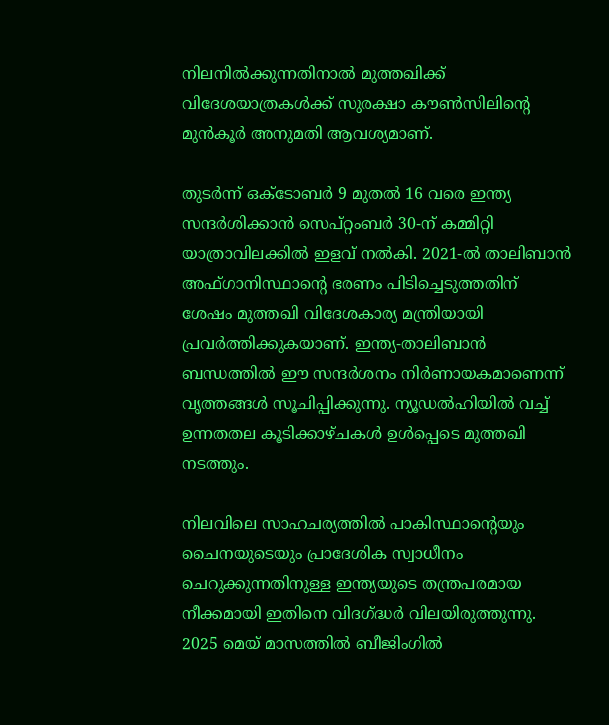നിലനിൽക്കുന്നതിനാൽ മുത്തഖിക്ക് വിദേശയാത്രകൾക്ക് സുരക്ഷാ കൗൺസിലിന്റെ മുൻകൂർ അനുമതി ആവശ്യമാണ്.

തുടർന്ന് ഒക്ടോബർ 9 മുതൽ 16 വരെ ഇന്ത്യ സന്ദർശിക്കാൻ സെപ്റ്റംബർ 30-ന് കമ്മിറ്റി യാത്രാവിലക്കിൽ ഇളവ് നൽകി. 2021-ൽ താലിബാൻ അഫ്ഗാനിസ്ഥാന്റെ ഭരണം പിടിച്ചെടുത്തതിന് ശേഷം മുത്തഖി വിദേശകാര്യ മന്ത്രിയായി പ്രവർത്തിക്കുകയാണ്. ഇന്ത്യ-താലിബാൻ ബന്ധത്തിൽ ഈ സന്ദർശനം നിർണായകമാണെന്ന് വൃത്തങ്ങൾ സൂചിപ്പിക്കുന്നു. ന്യൂഡൽഹിയിൽ വച്ച് ഉന്നതതല കൂടിക്കാഴ്‌ചകൾ ഉൾപ്പെടെ മുത്തഖി നടത്തും.

നിലവിലെ സാഹചര്യത്തിൽ പാകിസ്ഥാന്റെയും ചൈനയുടെയും പ്രാദേശിക സ്വാധീനം ചെറുക്കുന്നതിനുള്ള ഇന്ത്യയുടെ തന്ത്രപരമായ നീക്കമായി ഇതിനെ വിദഗ്ദ്ധർ വിലയിരുത്തുന്നു. 2025 മെയ് മാസത്തിൽ ബീജിംഗിൽ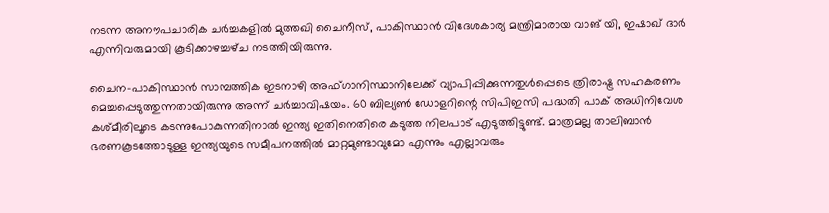നടന്ന അനൗപചാരിക ചർച്ചകളിൽ മുത്തഖി ചൈനീസ്, പാകിസ്ഥാൻ വിദേശകാര്യ മന്ത്രിമാരായ വാങ് യി, ഇഷാഖ് ദാർ എന്നിവരുമായി കൂടിക്കാഴച്ചഴ്‌ച നടത്തിയിരുന്നു.

ചൈന-പാകിസ്ഥാൻ സാമ്പത്തിക ഇടനാഴി അഫ്‌ഗാനിസ്ഥാനിലേക്ക് വ്യാപിപ്പിക്കുന്നതുൾപ്പെടെ ത്രിരാഷ്ട്ര സഹകരണം മെച്ചപ്പെടുത്തുന്നതായിരുന്നു അന്ന് ചർച്ചാവിഷയം. 60 ബില്യൺ ഡോളറിന്റെ സിപിഇസി പദ്ധതി പാക് അധിനിവേശ കശ്‌മീരിലൂടെ കടന്നുപോകുന്നതിനാൽ ഇന്ത്യ ഇതിനെതിരെ കടുത്ത നിലപാട് എടുത്തിട്ടുണ്ട്. മാത്രമല്ല താലിബാൻ ഭരണകൂടത്തോടുള്ള ഇന്ത്യയുടെ സമീപനത്തിൽ മാറ്റമുണ്ടാവുമോ എന്നും എല്ലാവരും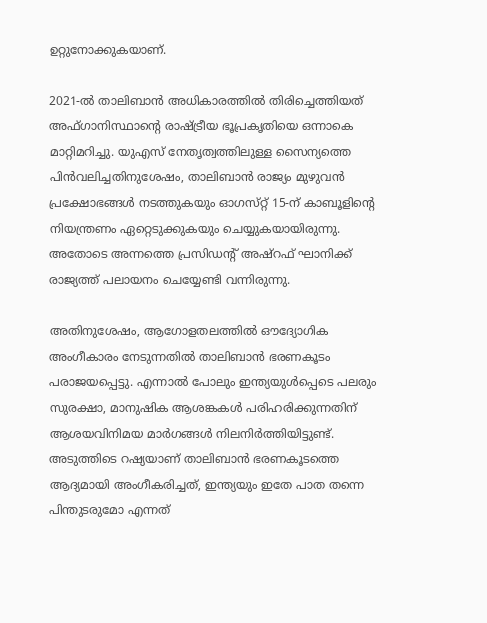ഉറ്റുനോക്കുകയാണ്.

2021-ൽ താലിബാൻ അധികാരത്തിൽ തിരിച്ചെത്തിയത് അഫ്‌ഗാനിസ്ഥാന്റെ രാഷ്ട്രീയ ഭൂപ്രകൃതിയെ ഒന്നാകെ മാറ്റിമറിച്ചു. യുഎസ് നേതൃത്വത്തിലുള്ള സൈന്യത്തെ പിൻവലിച്ചതിനുശേഷം, താലിബാൻ രാജ്യം മുഴുവൻ പ്രക്ഷോഭങ്ങൾ നടത്തുകയും ഓഗസ്‌റ്റ് 15-ന് കാബൂളിന്റെ നിയന്ത്രണം ഏറ്റെടുക്കുകയും ചെയ്യുകയായിരുന്നു. അതോടെ അന്നത്തെ പ്രസിഡന്റ് അഷ്‌റഫ് ഘാനിക്ക് രാജ്യത്ത് പലായനം ചെയ്യേണ്ടി വന്നിരുന്നു.

അതിനുശേഷം, ആഗോളതലത്തിൽ ഔദ്യോഗിക അംഗീകാരം നേടുന്നതിൽ താലിബാൻ ഭരണകൂടം പരാജയപ്പെട്ടു. എന്നാൽ പോലും ഇന്ത്യയുൾപ്പെടെ പലരും സുരക്ഷാ, മാനുഷിക ആശങ്കകൾ പരിഹരിക്കുന്നതിന് ആശയവിനിമയ മാർഗങ്ങൾ നിലനിർത്തിയിട്ടുണ്ട്. അടുത്തിടെ റഷ്യയാണ് താലിബാൻ ഭരണകൂടത്തെ ആദ്യമായി അംഗീകരിച്ചത്, ഇന്ത്യയും ഇതേ പാത തന്നെ പിന്തുടരുമോ എന്നത്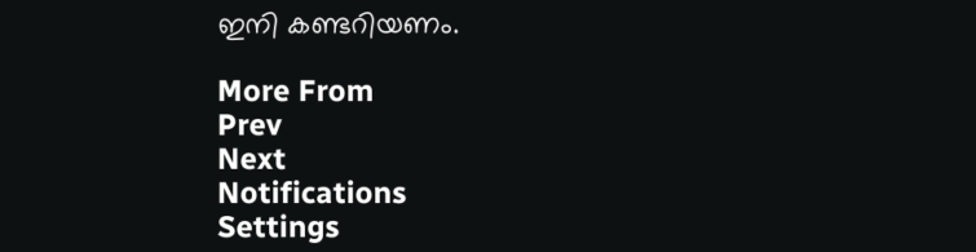ഇനി കണ്ടറിയണം.

More From
Prev
Next
Notifications
Settings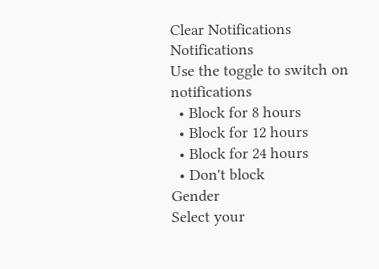Clear Notifications
Notifications
Use the toggle to switch on notifications
  • Block for 8 hours
  • Block for 12 hours
  • Block for 24 hours
  • Don't block
Gender
Select your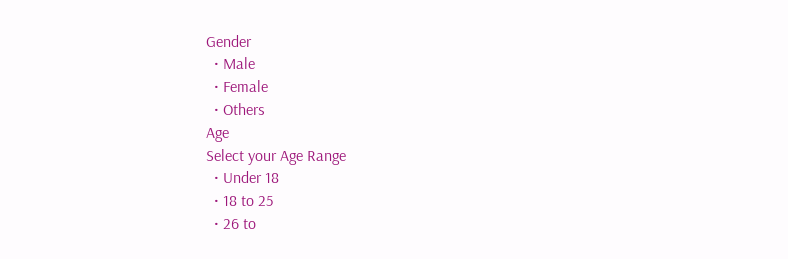Gender
  • Male
  • Female
  • Others
Age
Select your Age Range
  • Under 18
  • 18 to 25
  • 26 to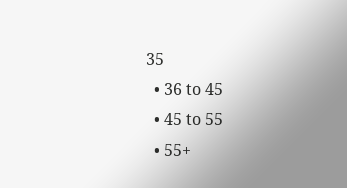35
  • 36 to 45
  • 45 to 55
  • 55+